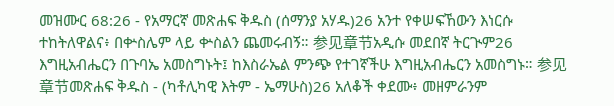መዝሙር 68:26 - የአማርኛ መጽሐፍ ቅዱስ (ሰማንያ አሃዱ)26 አንተ የቀሠፍኸውን እነርሱ ተከትለዋልና፥ በቍስሌም ላይ ቍስልን ጨመሩብኝ። 参见章节አዲሱ መደበኛ ትርጒም26 እግዚአብሔርን በጉባኤ አመስግኑት፤ ከእስራኤል ምንጭ የተገኛችሁ እግዚአብሔርን አመስግኑ። 参见章节መጽሐፍ ቅዱስ - (ካቶሊካዊ እትም - ኤማሁስ)26 አለቆች ቀደሙ፥ መዘምራንም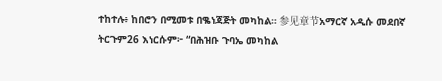ተከተሉ፥ ከበሮን በሚመቱ በቈነጃጅት መካከል። 参见章节አማርኛ አዲሱ መደበኛ ትርጉም26 እነርሱም፦ “በሕዝቡ ጉባኤ መካከል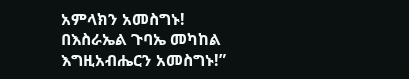አምላክን አመስግኑ! በእስራኤል ጉባኤ መካከል እግዚአብሔርን አመስግኑ!”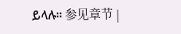ይላሉ። 参见章节 |